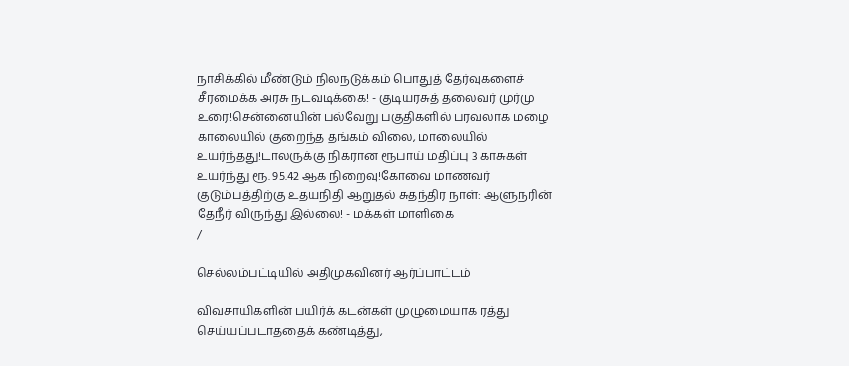நாசிக்கில் மீண்டும் நிலநடுக்கம் பொதுத் தேர்வுகளைச் சீரமைக்க அரசு நடவடிக்கை! - குடியரசுத் தலைவர் முர்மு உரை!சென்னையின் பல்வேறு பகுதிகளில் பரவலாக மழை காலையில் குறைந்த தங்கம் விலை, மாலையில் உயர்ந்தது!டாலருக்கு நிகரான ரூபாய் மதிப்பு 3 காசுகள் உயர்ந்து ரூ. 95.42 ஆக நிறைவு!கோவை மாணவர் குடும்பத்திற்கு உதயநிதி ஆறுதல் சுதந்திர நாள்: ஆளுநரின் தேநீர் விருந்து இல்லை! - மக்கள் மாளிகை
/

செல்லம்பட்டியில் அதிமுகவினர் ஆர்ப்பாட்டம்

விவசாயிகளின் பயிர்க் கடன்கள் முழுமையாக ரத்து செய்யப்படாததைக் கண்டித்து,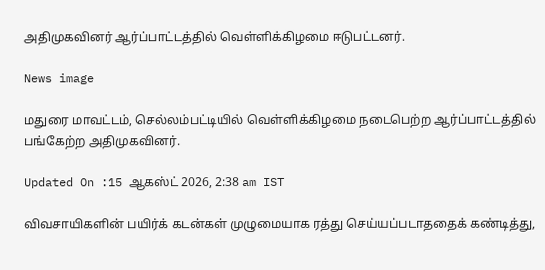அதிமுகவினர் ஆர்ப்பாட்டத்தில் வெள்ளிக்கிழமை ஈடுபட்டனர்.

News image

மதுரை மாவட்டம், செல்லம்பட்டியில் வெள்ளிக்கிழமை நடைபெற்ற ஆர்ப்பாட்டத்தில் பங்கேற்ற அதிமுகவினர்.

Updated On :15 ஆகஸ்ட் 2026, 2:38 am IST

விவசாயிகளின் பயிர்க் கடன்கள் முழுமையாக ரத்து செய்யப்படாததைக் கண்டித்து,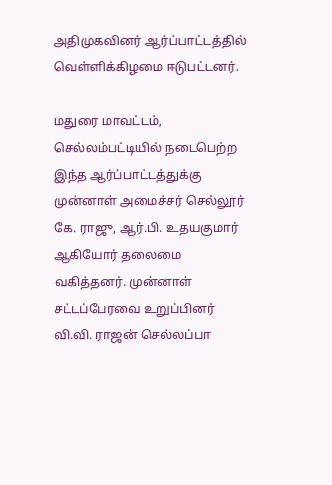அதிமுகவினர் ஆர்ப்பாட்டத்தில் வெள்ளிக்கிழமை ஈடுபட்டனர்.

மதுரை மாவட்டம், செல்லம்பட்டியில் நடைபெற்ற இந்த ஆர்ப்பாட்டத்துக்கு முன்னாள் அமைச்சர் செல்லூர் கே. ராஜு, ஆர்.பி. உதயகுமார் ஆகியோர் தலைமை வகித்தனர். முன்னாள் சட்டப்பேரவை உறுப்பினர் வி.வி. ராஜன் செல்லப்பா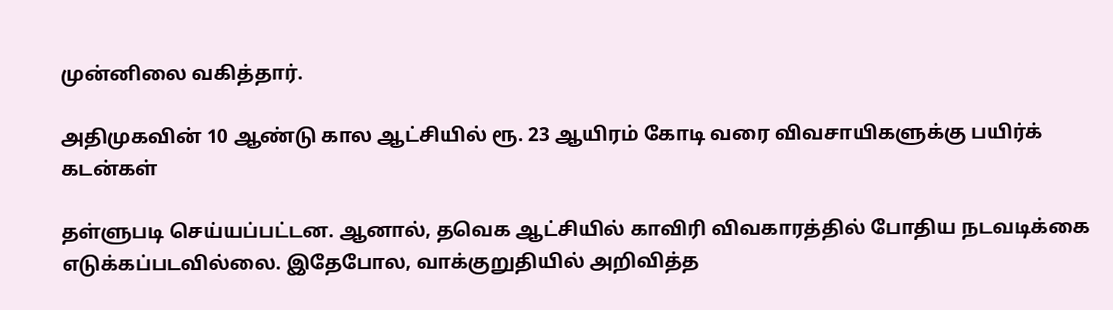முன்னிலை வகித்தார்.

அதிமுகவின் 10 ஆண்டு கால ஆட்சியில் ரூ. 23 ஆயிரம் கோடி வரை விவசாயிகளுக்கு பயிர்க் கடன்கள்

தள்ளுபடி செய்யப்பட்டன. ஆனால், தவெக ஆட்சியில் காவிரி விவகாரத்தில் போதிய நடவடிக்கை எடுக்கப்படவில்லை. இதேபோல, வாக்குறுதியில் அறிவித்த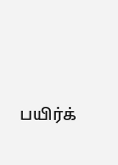பயிர்க்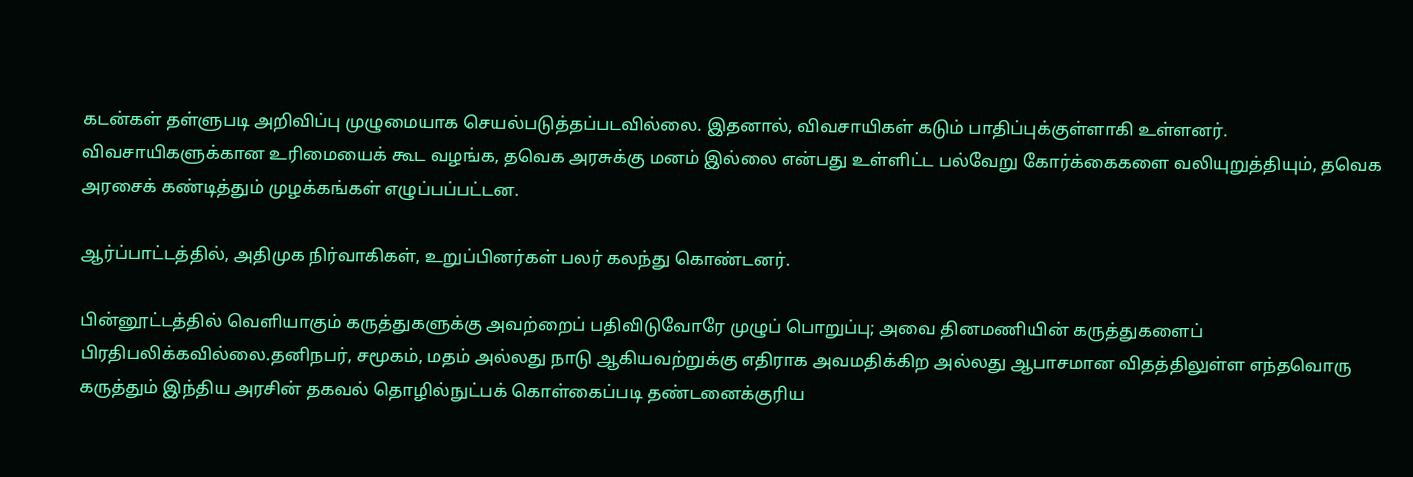கடன்கள் தள்ளுபடி அறிவிப்பு முழுமையாக செயல்படுத்தப்படவில்லை. இதனால், விவசாயிகள் கடும் பாதிப்புக்குள்ளாகி உள்ளனர். விவசாயிகளுக்கான உரிமையைக் கூட வழங்க, தவெக அரசுக்கு மனம் இல்லை என்பது உள்ளிட்ட பல்வேறு கோர்க்கைகளை வலியுறுத்தியும், தவெக அரசைக் கண்டித்தும் முழக்கங்கள் எழுப்பப்பட்டன.

ஆர்ப்பாட்டத்தில், அதிமுக நிர்வாகிகள், உறுப்பினர்கள் பலர் கலந்து கொண்டனர்.

பின்னூட்டத்தில் வெளியாகும் கருத்துகளுக்கு அவற்றைப் பதிவிடுவோரே முழுப் பொறுப்பு; அவை தினமணியின் கருத்துகளைப் பிரதிபலிக்கவில்லை.தனிநபர், சமூகம், மதம் அல்லது நாடு ஆகியவற்றுக்கு எதிராக அவமதிக்கிற அல்லது ஆபாசமான விதத்திலுள்ள எந்தவொரு கருத்தும் இந்திய அரசின் தகவல் தொழில்நுட்பக் கொள்கைப்படி தண்டனைக்குரிய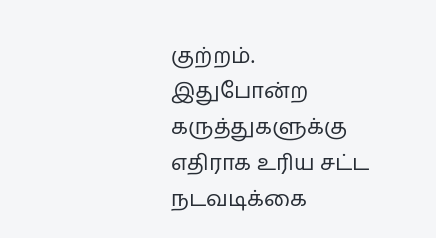குற்றம். இதுபோன்ற கருத்துகளுக்கு எதிராக உரிய சட்ட நடவடிக்கை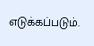எடுக்கப்படும்.